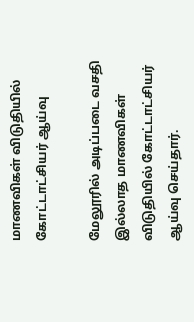மாணவிகள் விடுதியில் கோட்டாட்சியர் ஆய்வு

மேலூரில் அடிப்படை வசதி இல்லாத மாணவிகள் விடுதியில் கோட்டாட்சியர் ஆய்வு செய்தார்.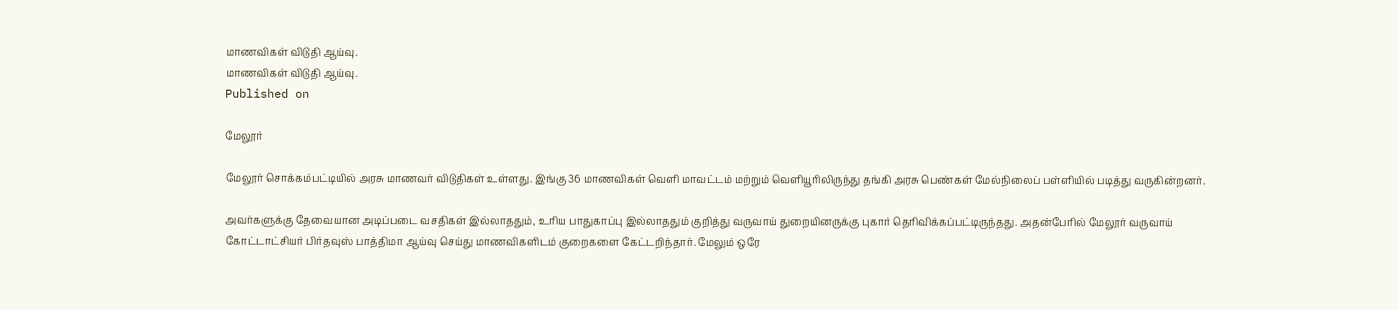மாணவிகள் விடுதி ஆய்வு.
மாணவிகள் விடுதி ஆய்வு.
Published on

மேலூர்

மேலூர் சொக்கம்பட்டியில் அரசு மாணவர் விடுதிகள் உள்ளது. இங்கு 36 மாணவிகள் வெளி மாவட்டம் மற்றும் வெளியூரிலிருந்து தங்கி அரசு பெண்கள் மேல்நிலைப் பள்ளியில் படித்து வருகின்றனர்.

அவர்களுக்கு தேவையான அடிப்படை வசதிகள் இல்லாததும், உரிய பாதுகாப்பு இல்லாததும் குறித்து வருவாய் துறையினருக்கு புகார் தெரிவிக்கப்பட்டிருந்தது. அதன்பேரில் மேலூர் வருவாய் கோட்டாட்சியர் பிர்தவுஸ் பாத்திமா ஆய்வு செய்து மாணவிகளிடம் குறைகளை கேட்டறிந்தார். மேலும் ஒரே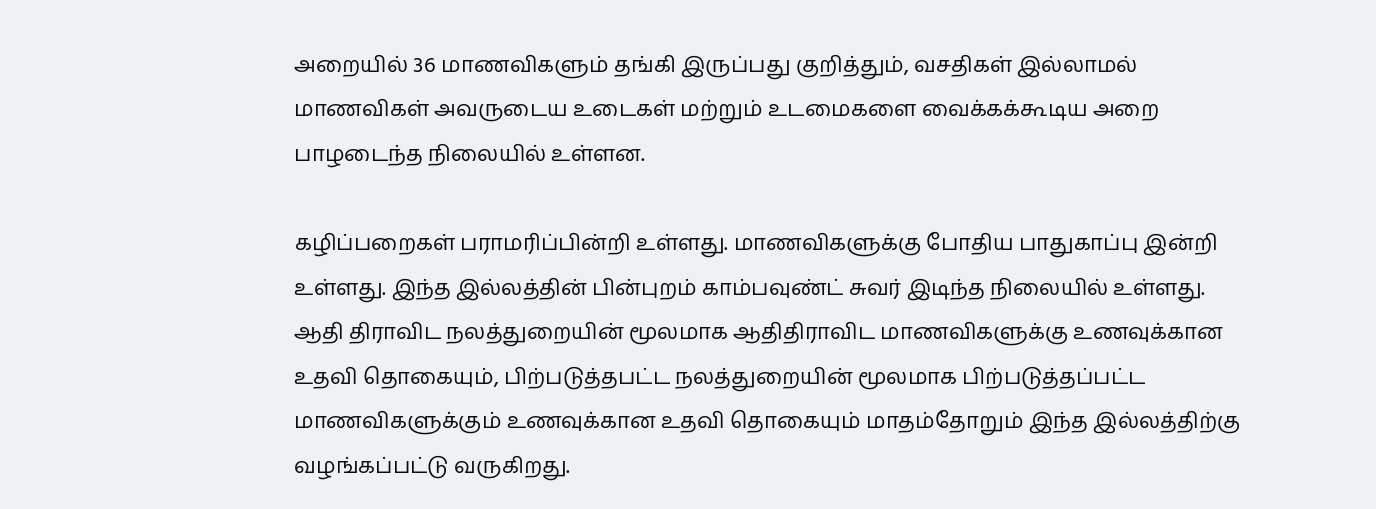அறையில் 36 மாணவிகளும் தங்கி இருப்பது குறித்தும், வசதிகள் இல்லாமல் மாணவிகள் அவருடைய உடைகள் மற்றும் உடமைகளை வைக்கக்கூடிய அறை பாழடைந்த நிலையில் உள்ளன.

கழிப்பறைகள் பராமரிப்பின்றி உள்ளது. மாணவிகளுக்கு போதிய பாதுகாப்பு இன்றி உள்ளது. இந்த இல்லத்தின் பின்புறம் காம்பவுண்ட் சுவர் இடிந்த நிலையில் உள்ளது. ஆதி திராவிட நலத்துறையின் மூலமாக ஆதிதிராவிட மாணவிகளுக்கு உணவுக்கான உதவி தொகையும், பிற்படுத்தபட்ட நலத்துறையின் மூலமாக பிற்படுத்தப்பட்ட மாணவிகளுக்கும் உணவுக்கான உதவி தொகையும் மாதம்தோறும் இந்த இல்லத்திற்கு வழங்கப்பட்டு வருகிறது.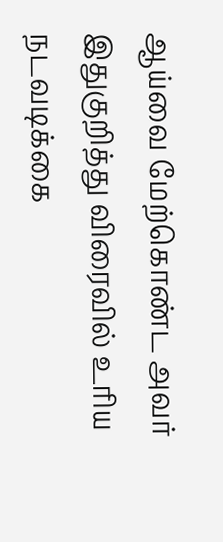ஆய்வை மேற்கொண்ட அவர் இதுகுறித்து விரைவில் உரிய நடவடிக்கை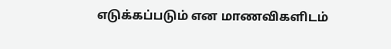எடுக்கப்படும் என மாணவிகளிடம்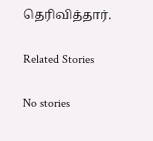தெரிவித்தார்.

Related Stories

No stories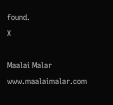found.
X

Maalai Malar
www.maalaimalar.com